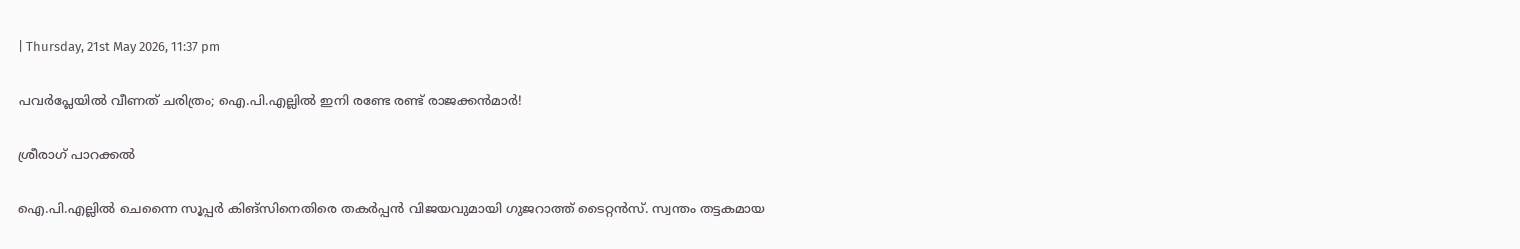| Thursday, 21st May 2026, 11:37 pm

പവര്‍പ്ലേയില്‍ വീണത് ചരിത്രം; ഐ.പി.എല്ലില്‍ ഇനി രണ്ടേ രണ്ട് രാജക്കന്‍മാര്‍!

ശ്രീരാഗ് പാറക്കല്‍

ഐ.പി.എല്ലില്‍ ചെന്നൈ സൂപ്പര്‍ കിങ്‌സിനെതിരെ തകര്‍പ്പന്‍ വിജയവുമായി ഗുജറാത്ത് ടൈറ്റന്‍സ്. സ്വന്തം തട്ടകമായ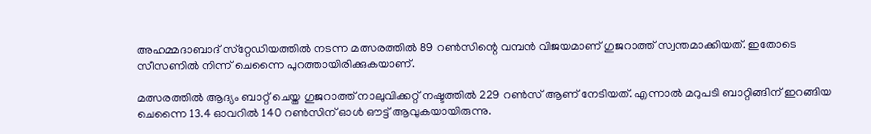അഹമ്മദാബാദ് സ്‌റ്റേഡിയത്തില്‍ നടന്ന മത്സരത്തില്‍ 89 റണ്‍സിന്റെ വമ്പന്‍ വിജയമാണ് ഗുജറാത്ത് സ്വന്തമാക്കിയത്. ഇതോടെ സീസണില്‍ നിന്ന് ചെന്നൈ പുറത്തായിരിക്കുകയാണ്.

മത്സരത്തില്‍ ആദ്യം ബാറ്റ് ചെയ്ത ഗുജറാത്ത് നാലുവിക്കറ്റ് നഷ്ടത്തില്‍ 229 റണ്‍സ് ആണ് നേടിയത്. എന്നാല്‍ മറുപടി ബാറ്റിങ്ങിന് ഇറങ്ങിയ ചെന്നൈ 13.4 ഓവറില്‍ 140 റണ്‍സിന് ഓള്‍ ഔട്ട് ആവുകയായിരുന്നു.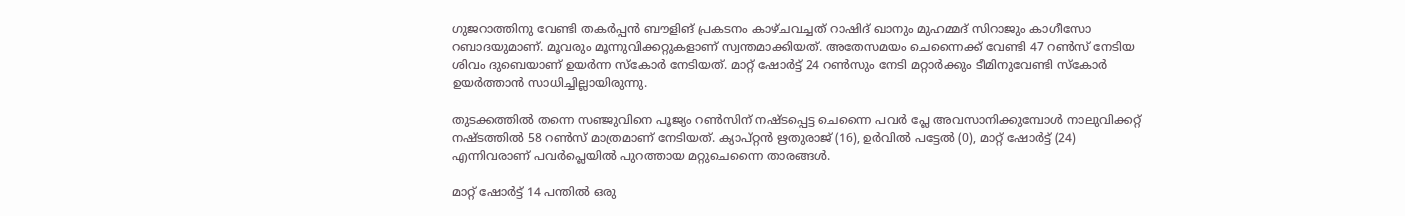ഗുജറാത്തിനു വേണ്ടി തകര്‍പ്പന്‍ ബൗളിങ് പ്രകടനം കാഴ്ചവച്ചത് റാഷിദ് ഖാനും മുഹമ്മദ് സിറാജും കാഗീസോ റബാദയുമാണ്. മൂവരും മൂന്നുവിക്കറ്റുകളാണ് സ്വന്തമാക്കിയത്. അതേസമയം ചെന്നൈക്ക് വേണ്ടി 47 റണ്‍സ് നേടിയ ശിവം ദുബെയാണ് ഉയര്‍ന്ന സ്‌കോര്‍ നേടിയത്. മാറ്റ് ഷോര്‍ട്ട് 24 റണ്‍സും നേടി മറ്റാര്‍ക്കും ടീമിനുവേണ്ടി സ്‌കോര്‍ ഉയര്‍ത്താന്‍ സാധിച്ചില്ലായിരുന്നു.

തുടക്കത്തില്‍ തന്നെ സഞ്ജുവിനെ പൂജ്യം റണ്‍സിന് നഷ്ടപ്പെട്ട ചെന്നൈ പവര്‍ പ്ലേ അവസാനിക്കുമ്പോള്‍ നാലുവിക്കറ്റ് നഷ്ടത്തില്‍ 58 റണ്‍സ് മാത്രമാണ് നേടിയത്. ക്യാപ്റ്റന്‍ ഋതുരാജ് (16), ഉര്‍വില്‍ പട്ടേല്‍ (0), മാറ്റ് ഷോര്‍ട്ട് (24) എന്നിവരാണ് പവര്‍പ്ലെയില്‍ പുറത്തായ മറ്റുചെന്നൈ താരങ്ങള്‍.

മാറ്റ് ഷോര്‍ട്ട് 14 പന്തില്‍ ഒരു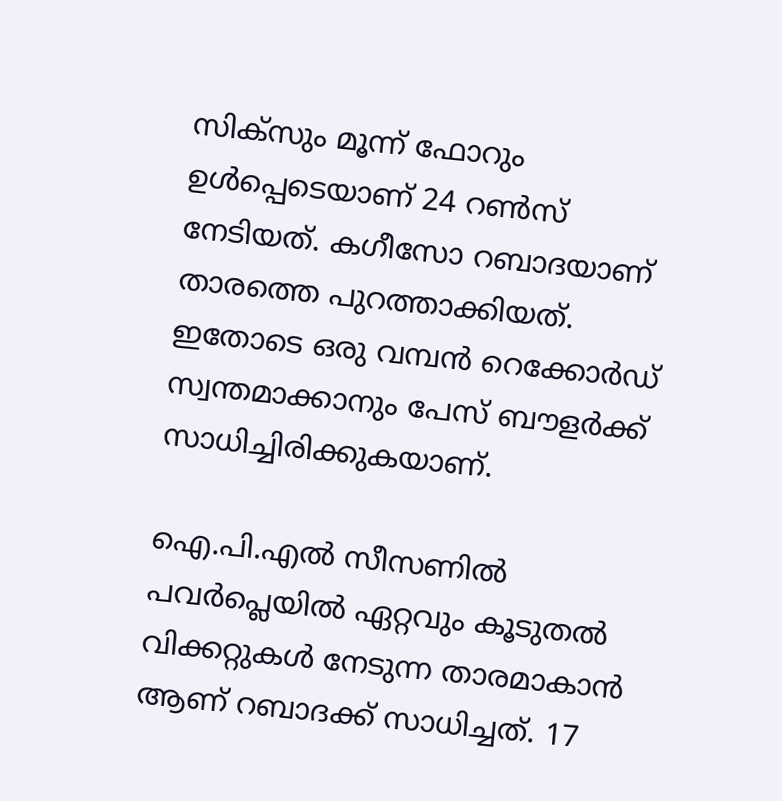സിക്‌സും മൂന്ന് ഫോറും ഉള്‍പ്പെടെയാണ് 24 റണ്‍സ് നേടിയത്. കഗീസോ റബാദയാണ് താരത്തെ പുറത്താക്കിയത്. ഇതോടെ ഒരു വമ്പന്‍ റെക്കോര്‍ഡ് സ്വന്തമാക്കാനും പേസ് ബൗളര്‍ക്ക് സാധിച്ചിരിക്കുകയാണ്.

ഐ.പി.എല്‍ സീസണില്‍ പവര്‍പ്ലെയില്‍ ഏറ്റവും കൂടുതല്‍ വിക്കറ്റുകള്‍ നേടുന്ന താരമാകാന്‍ ആണ് റബാദക്ക് സാധിച്ചത്. 17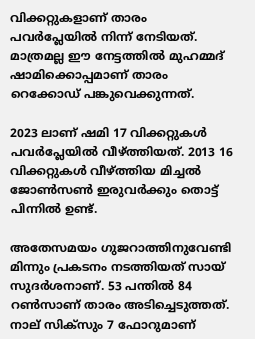വിക്കറ്റുകളാണ് താരം പവര്‍പ്ലേയില്‍ നിന്ന് നേടിയത്. മാത്രമല്ല ഈ നേട്ടത്തില്‍ മുഹമ്മദ് ഷാമിക്കൊപ്പമാണ് താരം റെക്കോഡ് പങ്കുവെക്കുന്നത്.

2023 ലാണ് ഷമി 17 വിക്കറ്റുകള്‍ പവര്‍പ്ലേയില്‍ വീഴ്ത്തിയത്. 2013 16 വിക്കറ്റുകള്‍ വീഴ്ത്തിയ മിച്ചല്‍ ജോണ്‍സണ്‍ ഇരുവര്‍ക്കും തൊട്ട് പിന്നില്‍ ഉണ്ട്.

അതേസമയം ഗുജറാത്തിനുവേണ്ടി മിന്നും പ്രകടനം നടത്തിയത് സായ് സുദര്‍ശനാണ്. 53 പന്തില്‍ 84 റണ്‍സാണ് താരം അടിച്ചെടുത്തത്. നാല് സിക്‌സും 7 ഫോറുമാണ്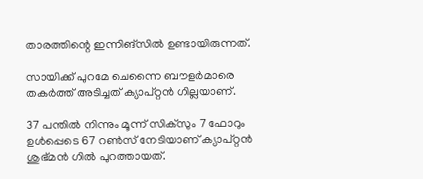താരത്തിന്റെ ഇന്നിങ്‌സില്‍ ഉണ്ടായിരുന്നത്.

സായിക്ക് പുറമേ ചെന്നൈ ബൗളര്‍മാരെ തകര്‍ത്ത് അടിച്ചത് ക്യാപ്റ്റന്‍ ഗില്ലയാണ്.

37 പന്തില്‍ നിന്നും മൂന്ന് സിക്‌സും 7 ഫോറും ഉള്‍പ്പെടെ 67 റണ്‍സ് നേടിയാണ് ക്യാപ്റ്റന്‍ ശുഭ്മന്‍ ഗില്‍ പുറത്തായത്.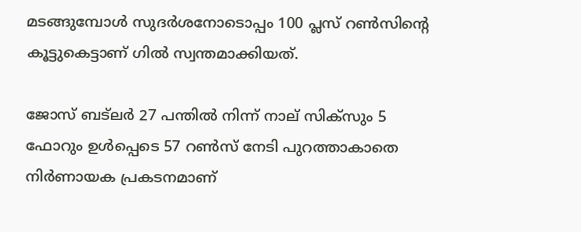മടങ്ങുമ്പോള്‍ സുദര്‍ശനോടൊപ്പം 100 പ്ലസ് റണ്‍സിന്റെ കൂട്ടുകെട്ടാണ് ഗില്‍ സ്വന്തമാക്കിയത്.

ജോസ് ബട്‌ലര്‍ 27 പന്തില്‍ നിന്ന് നാല് സിക്‌സും 5 ഫോറും ഉള്‍പ്പെടെ 57 റണ്‍സ് നേടി പുറത്താകാതെ നിര്‍ണായക പ്രകടനമാണ്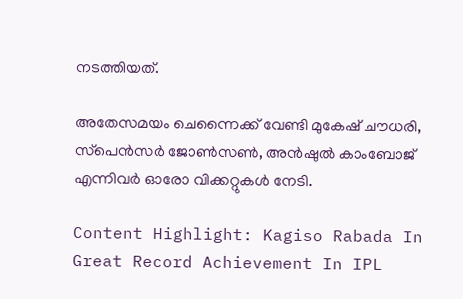നടത്തിയത്.

അതേസമയം ചെന്നൈക്ക് വേണ്ടി മുകേഷ് ചൗധരി, സ്‌പെന്‍സര്‍ ജോണ്‍സണ്‍, അന്‍ഷുല്‍ കാംബോജ് എന്നിവര്‍ ഓരോ വിക്കറ്റുകള്‍ നേടി.

Content Highlight: Kagiso Rabada In Great Record Achievement In IPL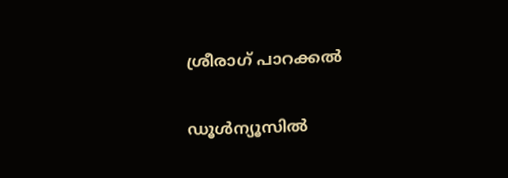ശ്രീരാഗ് പാറക്കല്‍

ഡൂള്‍ന്യൂസില്‍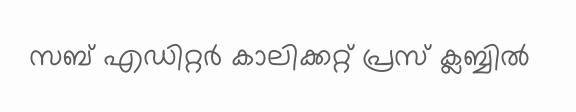സബ് എഡിറ്റര്‍ കാലിക്കറ്റ് പ്രസ് ക്ലബ്ബില്‍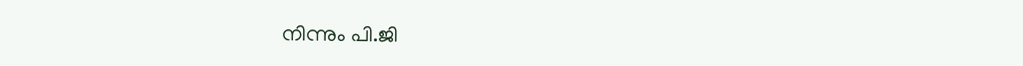നിന്നും പി.ജി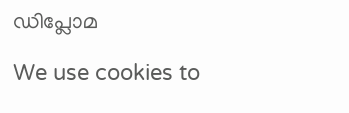ഡിപ്ലോമ

We use cookies to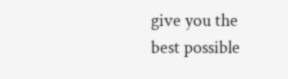give you the best possible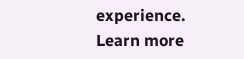experience. Learn more